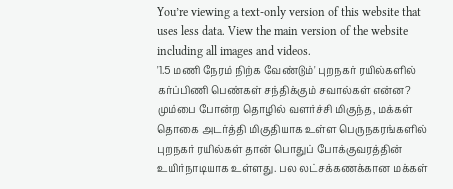You’re viewing a text-only version of this website that uses less data. View the main version of the website including all images and videos.
'1.5 மணி நேரம் நிற்க வேண்டும்' புறநகர் ரயில்களில் கர்ப்பிணி பெண்கள் சந்திக்கும் சவால்கள் என்ன?
மும்பை போன்ற தொழில் வளர்ச்சி மிகுந்த, மக்கள் தொகை அடர்த்தி மிகுதியாக உள்ள பெருநகரங்களில் புறநகர் ரயில்கள் தான் பொதுப் போக்குவரத்தின் உயிர்நாடியாக உள்ளது. பல லட்சக்கணக்கான மக்கள்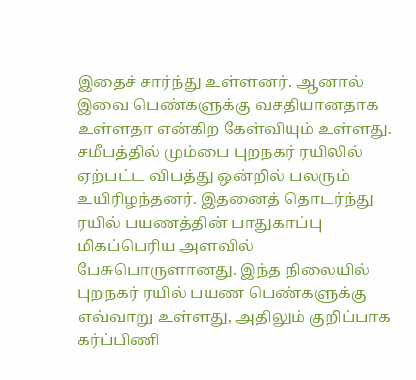இதைச் சார்ந்து உள்ளனர். ஆனால் இவை பெண்களுக்கு வசதியானதாக உள்ளதா என்கிற கேள்வியும் உள்ளது.
சமீபத்தில் மும்பை புறநகர் ரயிலில் ஏற்பட்ட விபத்து ஒன்றில் பலரும் உயிரிழந்தனர். இதனைத் தொடர்ந்து ரயில் பயணத்தின் பாதுகாப்பு மிகப்பெரிய அளவில் பேசுபொருளானது. இந்த நிலையில் புறநகர் ரயில் பயண பெண்களுக்கு எவ்வாறு உள்ளது, அதிலும் குறிப்பாக கர்ப்பிணி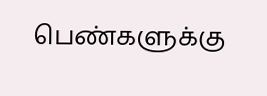பெண்களுக்கு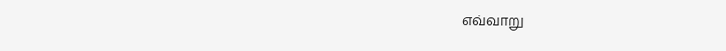எவ்வாறு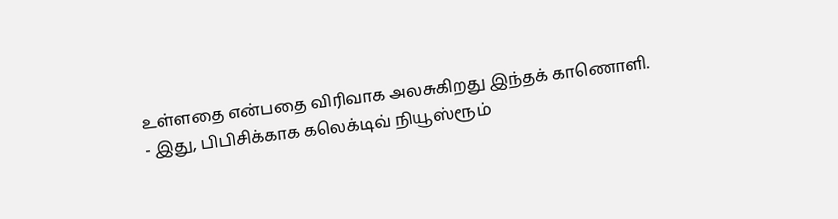உள்ளதை என்பதை விரிவாக அலசுகிறது இந்தக் காணொளி.
- இது, பிபிசிக்காக கலெக்டிவ் நியூஸ்ரூம்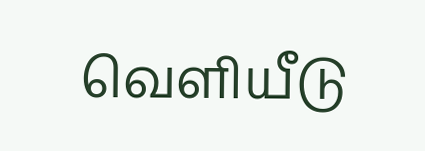வெளியீடு